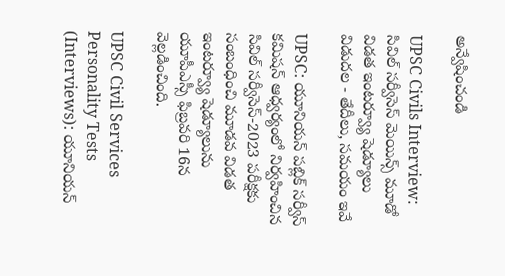అన్వేషించండి

UPSC Civils Interview: సివిల్ సర్వీసెస్ మెయిన్స్ మూడో విడత ఇంటర్వ్యూ షెడ్యూలు విడుదల - తేదీలు, సమయం ఇవే

UPSC: యూనియ‌న్ ప‌బ్లిక్ స‌ర్వీస్ క‌మిష‌న్ ఆధ్వర్యంలో నిర్వహించిన సివిల్ సర్వీసెస్-2023 పరీక్షకు సంబంధించి మూడవ విడత ఇంటర్వ్యూ షెడ్యూలును యూపీఎస్సీ ఫిబ్రవరి 16న వెల్లడించింది.

UPSC Civil Services Personality Tests (Interviews): యూనియ‌న్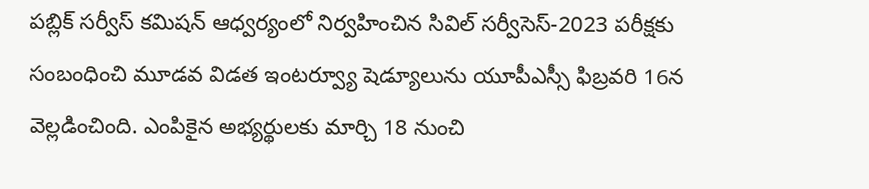ప‌బ్లిక్ స‌ర్వీస్ క‌మిష‌న్ ఆధ్వర్యంలో నిర్వహించిన సివిల్ సర్వీసెస్-2023 పరీక్షకు సంబంధించి మూడవ విడత ఇంటర్వ్యూ షెడ్యూలును యూపీఎస్సీ ఫిబ్రవరి 16న వెల్లడించింది. ఎంపికైన అభ్యర్థులకు మార్చి 18 నుంచి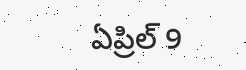ఏప్రిల్ 9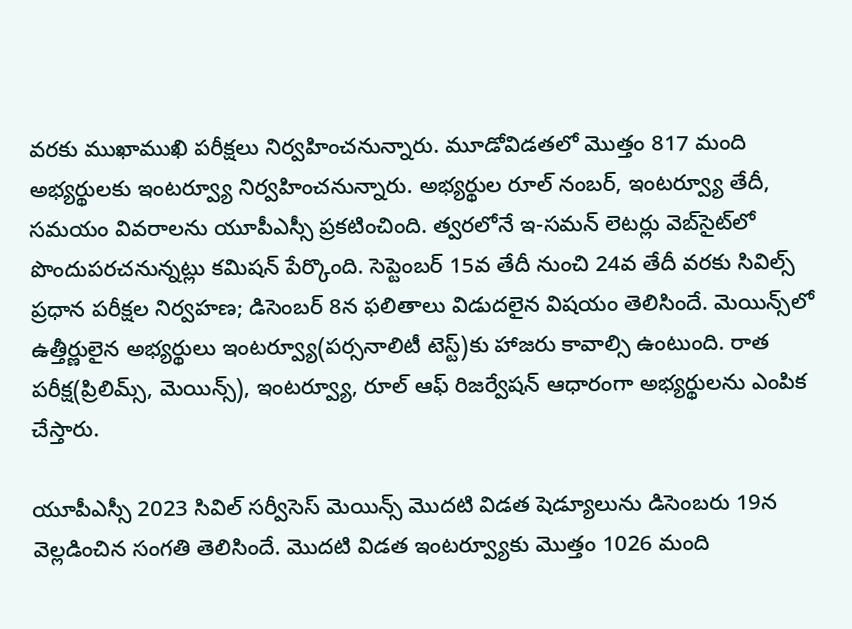వరకు ముఖాముఖి పరీక్షలు నిర్వహించనున్నారు. మూడోవిడతలో మొత్తం 817 మంది అభ్యర్థులకు ఇంటర్వ్యూ నిర్వహించనున్నారు. అభ్యర్థుల రూల్‌ నంబర్‌, ఇంటర్వ్యూ తేదీ, సమయం వివరాలను యూపీఎస్సీ ప్రకటించింది. త్వరలోనే ఇ-సమన్‌ లెటర్లు వెబ్‌సైట్‌లో పొందుపరచనున్నట్లు కమిషన్‌ పేర్కొంది. సెప్టెంబ‌ర్ 15వ తేదీ నుంచి 24వ తేదీ వ‌ర‌కు సివిల్స్‌ ప్రధాన పరీక్షల నిర్వహణ; డిసెంబర్‌ 8న ఫలితాలు విడుదలైన విషయం తెలిసిందే. మెయిన్స్‌లో ఉత్తీర్ణులైన అభ్యర్థులు ఇంటర్వ్యూ(పర్సనాలిటీ టెస్ట్‌)కు హాజరు కావాల్సి ఉంటుంది. రాత పరీక్ష(ప్రిలిమ్స్, మెయిన్స్), ఇంటర్వ్యూ, రూల్‌ ఆఫ్‌ రిజర్వేషన్‌ ఆధారంగా అభ్యర్థులను ఎంపిక చేస్తారు.

యూపీఎస్సీ 2023 సివిల్ సర్వీసెస్ మెయిన్స్ మొదటి విడత షెడ్యూలును డిసెంబరు 19న వెల్లడించిన సంగతి తెలిసిందే. మొదటి విడత ఇంటర్వ్యూకు మొత్తం 1026 మంది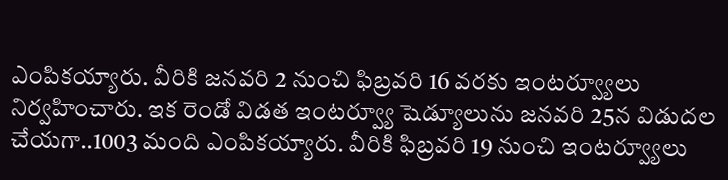ఎంపికయ్యారు. వీరికి జనవరి 2 నుంచి ఫిబ్రవరి 16 వరకు ఇంటర్వ్యూలు నిర్వహించారు. ఇక రెండో విడత ఇంటర్వ్యూ షెడ్యూలును జనవరి 25న విడుదల చేయగా..1003 మంది ఎంపికయ్యారు. వీరికి ఫిబ్రవరి 19 నుంచి ఇంటర్వ్యూలు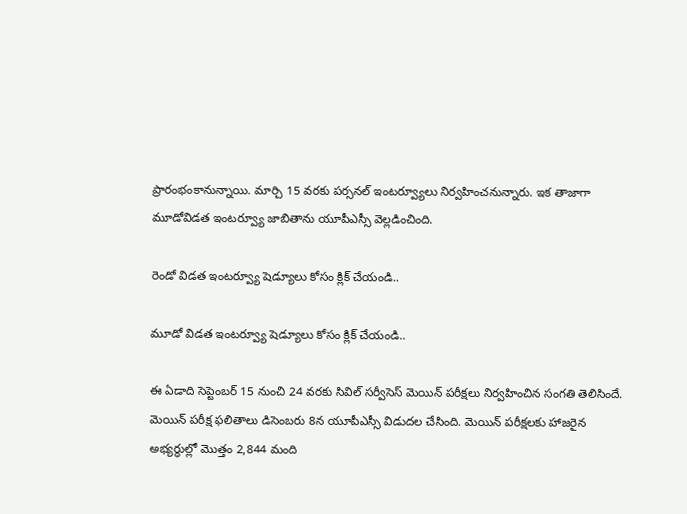ప్రారంభంకానున్నాయి. మార్చి 15 వరకు పర్సనల్ ఇంటర్వ్యూలు నిర్వహించనున్నారు. ఇక తాజాగా మూడోవిడత ఇంటర్వ్యూ జాబితాను యూపీఎస్సీ వెల్లడించింది.

రెండో విడత ఇంటర్వ్యూ షెడ్యూలు కోసం క్లిక్ చేయండి..

మూడో విడత ఇంటర్వ్యూ షెడ్యూలు కోసం క్లిక్ చేయండి..

ఈ ఏడాది సెప్టెంబ‌ర్ 15 నుంచి 24 వ‌ర‌కు సివిల్ సర్వీసెస్ మెయిన్ పరీక్షలు నిర్వహించిన సంగతి తెలిసిందే. మెయిన్ పరీక్ష ఫలితాలు డిసెంబరు 8న యూపీఎస్సీ విడుదల చేసింది. మెయిన్ పరీక్షలకు హాజరైన అభ్యర్థుల్లో మొత్తం 2,844 మంది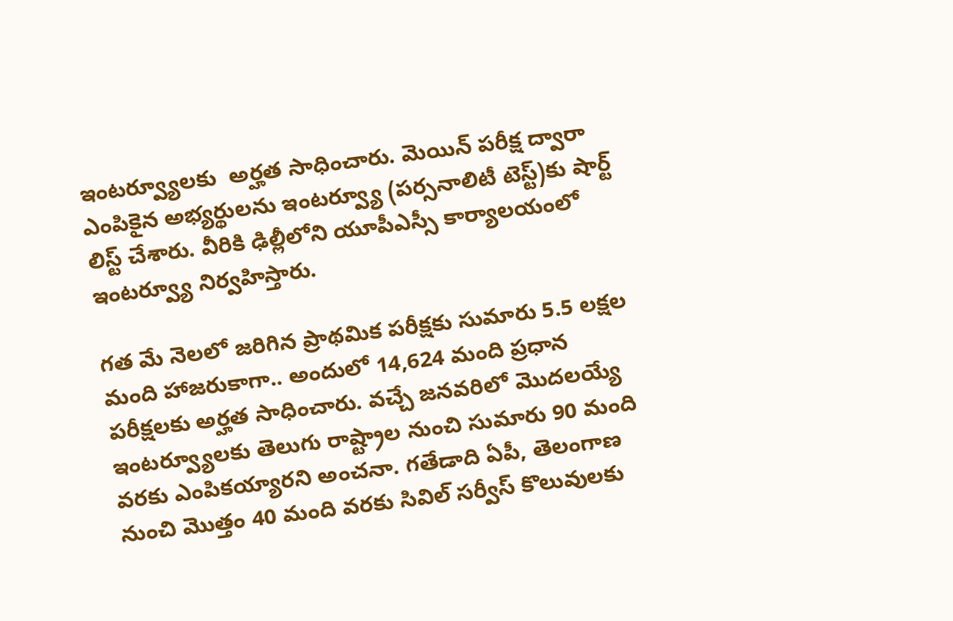ఇంటర్వ్యూలకు  అర్హత సాధించారు. మెయిన్ పరీక్ష ద్వారా ఎంపికైన అభ్యర్థుల‌ను ఇంట‌ర్వ్యూ (ప‌ర్సనాలిటీ టెస్ట్‌)కు షార్ట్ లిస్ట్ చేశారు. వీరికి ఢిల్లీలోని యూపీఎస్సీ కార్యాల‌యంలో ఇంట‌ర్వ్యూ నిర్వహిస్తారు.

గత మే నెలలో జరిగిన ప్రాథమిక పరీక్షకు సుమారు 5.5 లక్షల మంది హాజరుకాగా.. అందులో 14,624 మంది ప్రధాన పరీక్షలకు అర్హత సాధించారు. వచ్చే జనవరిలో మొదలయ్యే ఇంటర్వ్యూలకు తెలుగు రాష్ట్రాల నుంచి సుమారు 90 మంది వరకు ఎంపికయ్యారని అంచనా. గతేడాది ఏపీ, తెలంగాణ నుంచి మొత్తం 40 మంది వరకు సివిల్ సర్వీస్ కొలువులకు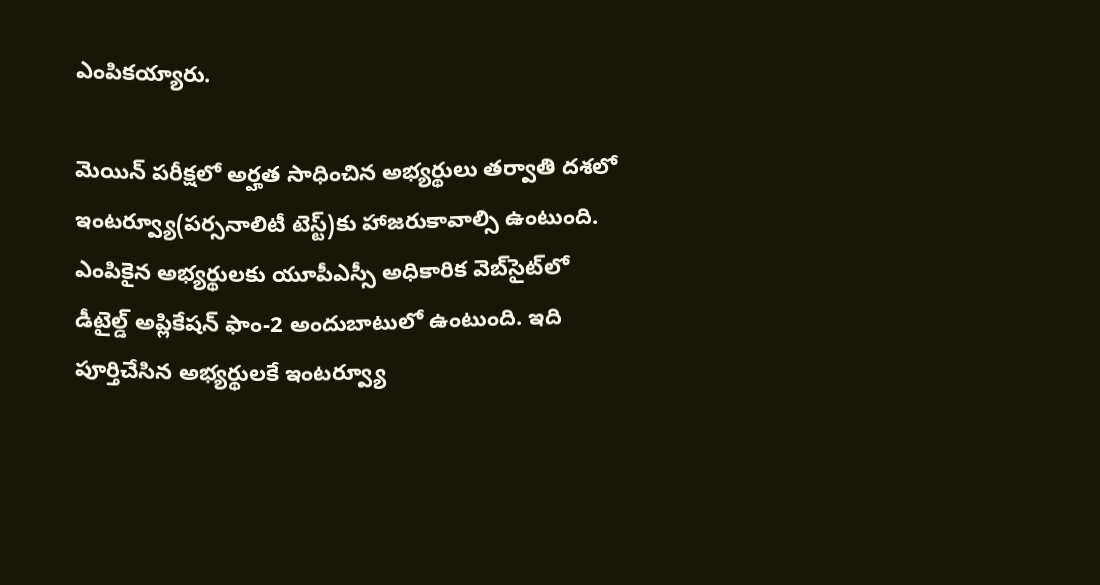ఎంపికయ్యారు.

మెయిన్ పరీక్షలో అర్హత సాధించిన అభ్యర్థులు తర్వాతి దశలో ఇంటర్వ్యూ(పర్సనాలిటీ టెస్ట్‌)కు హాజరుకావాల్సి ఉంటుంది. ఎంపికైన అభ్యర్థులకు యూపీఎస్సీ అధికారిక వెబ్‌సైట్‌లో డీటైల్డ్‌ అప్లికేషన్‌ ఫాం-2 అందుబాటులో ఉంటుంది. ఇది పూర్తిచేసిన అభ్యర్థులకే ఇంటర్వ్యూ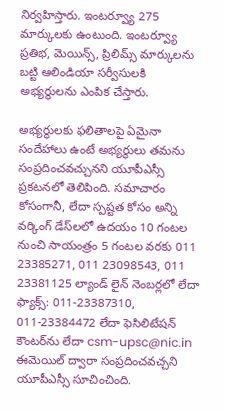నిర్వహిస్తారు. ఇంట‌ర్వ్యూ 275 మార్కులకు ఉంటుంది. ఇంట‌ర్వ్యూ ప్రతిభ‌, మెయిన్స్, ప్రిలిమ్స్ మార్కుల‌ను బ‌ట్టి ఆలిండియా స‌ర్వీసుల‌కి అభ్యర్థుల‌ను ఎంపిక చేస్తారు.

అభ్యర్థులకు ఫలితాలపై ఏమైనా సందేహాలు ఉంటే అభ్యర్థులు తమను సంప్రదించవచ్చునని యూపీఎస్సీ ప్రకటనలో తెలిపింది. సమాచారం కోసంగానీ, లేదా స్పష్టత కోసం అన్ని వర్కింగ్ డేస్‌లలో ఉదయం 10 గంటల నుంచి సాయంత్రం 5 గంటల వరకు 011 23385271, 011 23098543, 011 23381125 ల్యాండ్ లైన్ నెంబర్లలో లేదా ఫ్యాక్స్: 011-23387310, 011-23384472 లేదా ఫెసిలిటేషన్ కౌంటర్‌ను లేదా csm-upsc@nic.in ఈమెయిల్ ద్వారా సంప్రదించవచ్చని యూపీఎస్సీ సూచించింది.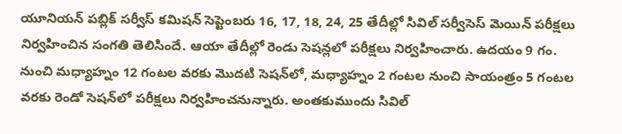యూనియన్ పబ్లిక్ సర్వీస్ కమిషన్ సెప్టెంబరు 16, 17, 18, 24, 25 తేదీల్లో సివిల్ సర్వీసెస్ మెయిన్ పరీక్షలు నిర్వహించిన సంగతి తెలిసిందే. ఆయా తేదీల్లో రెండు సెషన్లలో పరీక్షలు నిర్వహించారు. ఉదయం 9 గం. నుంచి మధ్యాహ్నం 12 గంటల వరకు మొదటి సెషన్‌లో, మధ్యాహ్నం 2 గంటల నుంచి సాయంత్రం 5 గంటల వరకు రెండో సెషన్‌లో పరీక్షలు నిర్వహించనున్నారు. అంతకుముందు సివిల్‌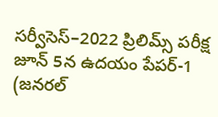సర్వీసెస్‌–2022 ప్రిలిమ్స్ ప‌రీక్ష జూన్ 5న ఉద‌యం పేప‌ర్‌-1 (జ‌న‌ర‌ల్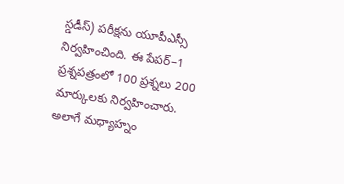స్డడీస్) ప‌రీక్షను యూపీఎస్సీ నిర్వహించింది. ఈ పేపర్‌–1 ప్రశ్నప‌త్రంలో 100 ప్రశ్నలు 200 మార్కుల‌కు నిర్వహించారు. అలాగే మ‌ధ్యాహ్నం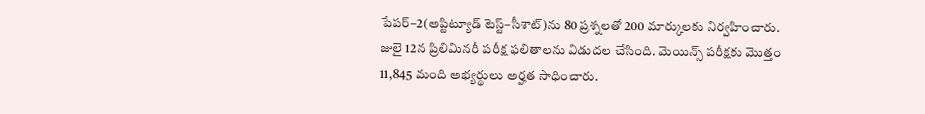పేపర్‌–2(అప్టిట్యూడ్‌ టెస్ట్‌–సీశాట్‌)ను 80 ప్రశ్నలతో 200 మార్కుల‌కు నిర్వహించారు. జులై 12న ప్రిలిమినరీ పరీక్ష ఫలితాలను విడుదల చేసింది. మెయిన్స్ పరీక్షకు మొత్తం 11,845 మంది అభ్యర్థులు అర్హత సాధించారు.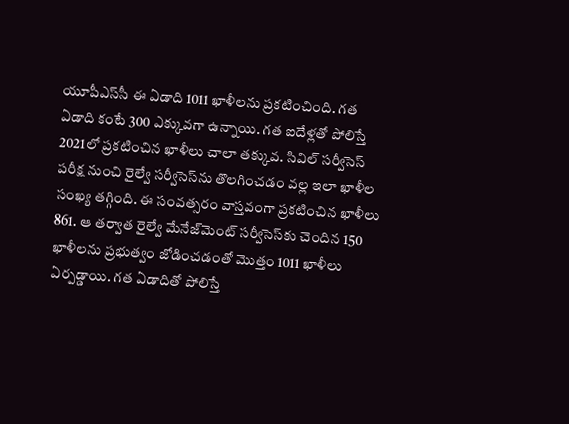యూపీఎస్‌సీ ఈ ఏడాది 1011 ఖాళీలను ప్రకటించింది. గత ఏడాది కంటే 300 ఎక్కువగా ఉన్నాయి. గత ఐదేళ్లతో పోలిస్తే 2021లో ప్రకటించిన ఖాళీలు చాలా తక్కువ. సివిల్ సర్వీసెస్ పరీక్ష నుంచి రైల్వే సర్వీసెస్‌ను తొలగించడం వల్ల ఇలా ఖాళీల సంఖ్య తగ్గింది. ఈ సంవత్సరం వాస్తవంగా ప్రకటించిన ఖాళీలు 861. ఆ తర్వాత రైల్వే మేనేజ్‌మెంట్ సర్వీసెస్‌కు చెందిన 150 ఖాళీలను ప్రభుత్వం జోడించడంతో మొత్తం 1011 ఖాళీలు ఏర్పడ్డాయి. గత ఏడాదితో పోలిస్తే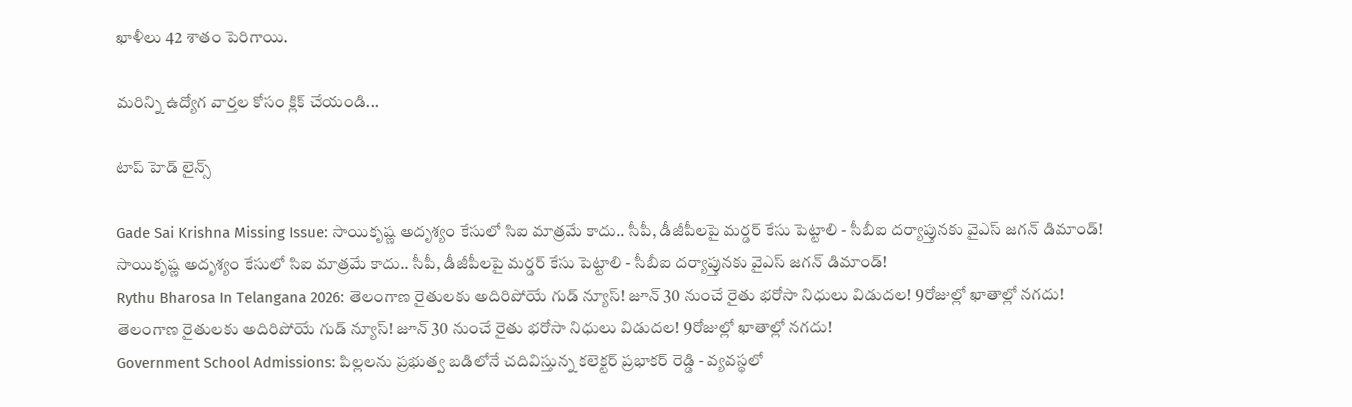ఖాళీలు 42 శాతం పెరిగాయి.

మరిన్ని ఉద్యోగ వార్తల కోసం క్లిక్ చేయండి...

టాప్ హెడ్ లైన్స్

Gade Sai Krishna Missing Issue: సాయికృష్ణ అదృశ్యం కేసులో సిఐ మాత్రమే కాదు.. సీపీ, డీజీపీలపై మర్డర్ కేసు పెట్టాలి - సీబీఐ దర్యాప్తునకు వైఎస్ జగన్ డిమాండ్!
సాయికృష్ణ అదృశ్యం కేసులో సిఐ మాత్రమే కాదు.. సీపీ, డీజీపీలపై మర్డర్ కేసు పెట్టాలి - సీబీఐ దర్యాప్తునకు వైఎస్ జగన్ డిమాండ్!
Rythu Bharosa In Telangana 2026: తెలంగాణ రైతులకు అదిరిపోయే గుడ్ న్యూస్! జూన్ 30 నుంచే రైతు భరోసా నిధులు విడుదల! 9రోజుల్లో ఖాతాల్లో నగదు!
తెలంగాణ రైతులకు అదిరిపోయే గుడ్ న్యూస్! జూన్ 30 నుంచే రైతు భరోసా నిధులు విడుదల! 9రోజుల్లో ఖాతాల్లో నగదు!
Government School Admissions: పిల్లలను ప్రభుత్వ బడిలోనే చదివిస్తున్న కలెక్టర్ ప్రభాకర్ రెడ్డి - వ్యవస్థలో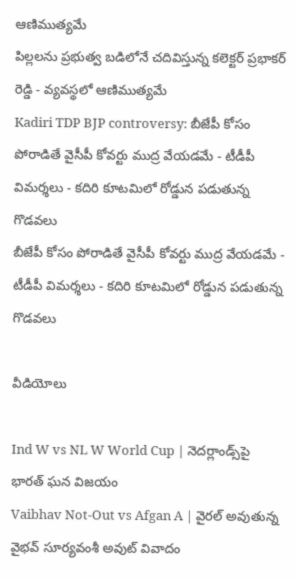ఆణిముత్యమే
పిల్లలను ప్రభుత్వ బడిలోనే చదివిస్తున్న కలెక్టర్ ప్రభాకర్ రెడ్డి - వ్యవస్థలో ఆణిముత్యమే
Kadiri TDP BJP controversy: బీజేపీ కోసం పోరాడితే వైసీపీ కోవర్టు ముద్ర వేయడమే - టీడీపీ విమర్శలు - కదిరి కూటమిలో రోడ్డున పడుతున్న గొడవలు
బీజేపీ కోసం పోరాడితే వైసీపీ కోవర్టు ముద్ర వేయడమే - టీడీపీ విమర్శలు - కదిరి కూటమిలో రోడ్డున పడుతున్న గొడవలు

వీడియోలు

Ind W vs NL W World Cup | నెదర్లాండ్స్‌పై భారత్ ఘన విజయం
Vaibhav Not-Out vs Afgan A | వైరల్ అవుతున్న వైభవ్ సూర్యవంశీ అవుట్ వివాదం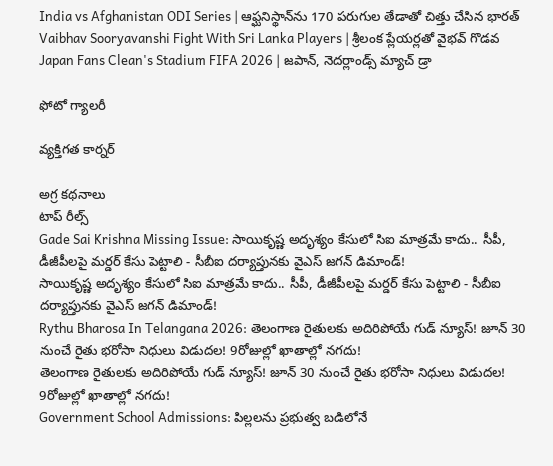India vs Afghanistan ODI Series | ఆఫ్ఘనిస్థాన్‌ను 170 పరుగుల తేడాతో చిత్తు చేసిన భారత్
Vaibhav Sooryavanshi Fight With Sri Lanka Players | శ్రీలంక ప్లేయర్లతో వైభవ్ గొడవ
Japan Fans Clean's Stadium FIFA 2026 | జపాన్, నెదర్లాండ్స్ మ్యాచ్ డ్రా

ఫోటో గ్యాలరీ

వ్యక్తిగత కార్నర్

అగ్ర కథనాలు
టాప్ రీల్స్
Gade Sai Krishna Missing Issue: సాయికృష్ణ అదృశ్యం కేసులో సిఐ మాత్రమే కాదు.. సీపీ, డీజీపీలపై మర్డర్ కేసు పెట్టాలి - సీబీఐ దర్యాప్తునకు వైఎస్ జగన్ డిమాండ్!
సాయికృష్ణ అదృశ్యం కేసులో సిఐ మాత్రమే కాదు.. సీపీ, డీజీపీలపై మర్డర్ కేసు పెట్టాలి - సీబీఐ దర్యాప్తునకు వైఎస్ జగన్ డిమాండ్!
Rythu Bharosa In Telangana 2026: తెలంగాణ రైతులకు అదిరిపోయే గుడ్ న్యూస్! జూన్ 30 నుంచే రైతు భరోసా నిధులు విడుదల! 9రోజుల్లో ఖాతాల్లో నగదు!
తెలంగాణ రైతులకు అదిరిపోయే గుడ్ న్యూస్! జూన్ 30 నుంచే రైతు భరోసా నిధులు విడుదల! 9రోజుల్లో ఖాతాల్లో నగదు!
Government School Admissions: పిల్లలను ప్రభుత్వ బడిలోనే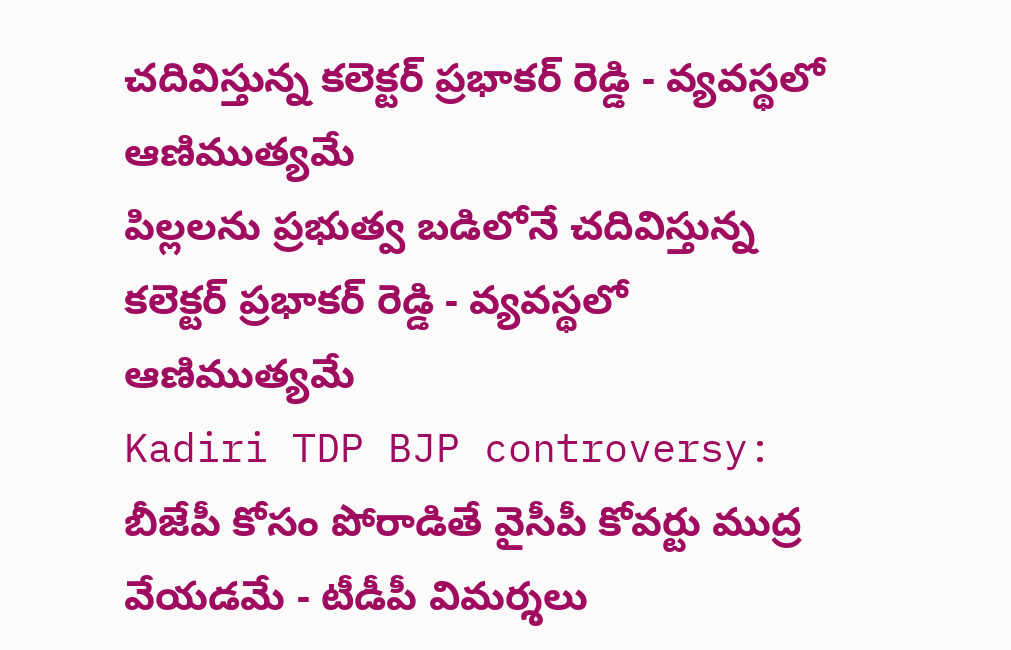చదివిస్తున్న కలెక్టర్ ప్రభాకర్ రెడ్డి - వ్యవస్థలో ఆణిముత్యమే
పిల్లలను ప్రభుత్వ బడిలోనే చదివిస్తున్న కలెక్టర్ ప్రభాకర్ రెడ్డి - వ్యవస్థలో ఆణిముత్యమే
Kadiri TDP BJP controversy: బీజేపీ కోసం పోరాడితే వైసీపీ కోవర్టు ముద్ర వేయడమే - టీడీపీ విమర్శలు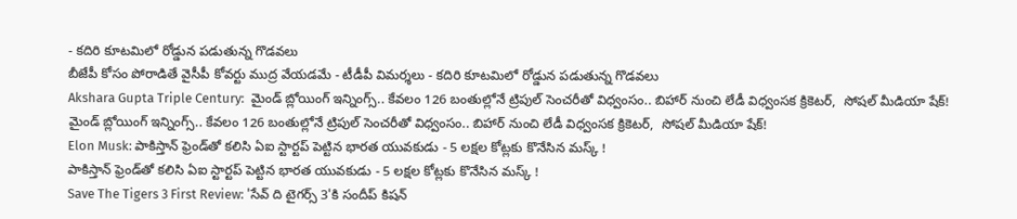- కదిరి కూటమిలో రోడ్డున పడుతున్న గొడవలు
బీజేపీ కోసం పోరాడితే వైసీపీ కోవర్టు ముద్ర వేయడమే - టీడీపీ విమర్శలు - కదిరి కూటమిలో రోడ్డున పడుతున్న గొడవలు
Akshara Gupta Triple Century:  మైండ్ బ్లోయింగ్ ఇన్నింగ్స్.. కేవలం 126 బంతుల్లోనే ట్రిపుల్ సెంచరీతో విధ్వంసం.. బిహార్ నుంచి లేడీ విధ్వంస‌క క్రికెట‌ర్,  సోషల్ మీడియా షేక్!
మైండ్ బ్లోయింగ్ ఇన్నింగ్స్.. కేవలం 126 బంతుల్లోనే ట్రిపుల్ సెంచరీతో విధ్వంసం.. బిహార్ నుంచి లేడీ విధ్వంస‌క క్రికెట‌ర్,  సోషల్ మీడియా షేక్!
Elon Musk: పాకిస్తాన్ ఫ్రెండ్‌తో కలిసి ఏఐ స్టార్టప్ పెట్టిన భారత యువకుడు - 5 లక్షల కోట్లకు కొనేసిన మస్క్ !
పాకిస్తాన్ ఫ్రెండ్‌తో కలిసి ఏఐ స్టార్టప్ పెట్టిన భారత యువకుడు - 5 లక్షల కోట్లకు కొనేసిన మస్క్ !
Save The Tigers 3 First Review: 'సేవ్ ది టైగర్స్ 3'కి సందీప్ కిషన్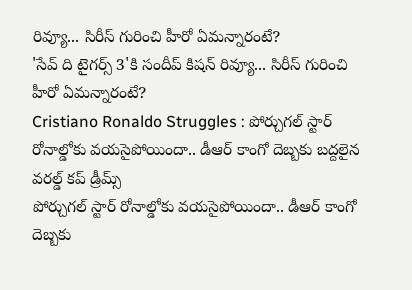రివ్యూ... సిరీస్ గురించి హీరో ఏమన్నారంటే?
'సేవ్ ది టైగర్స్ 3'కి సందీప్ కిషన్ రివ్యూ... సిరీస్ గురించి హీరో ఏమన్నారంటే?
Cristiano Ronaldo Struggles : పోర్చుగల్ స్టార్ రోనాల్డోకు వయసైపోయిందా.. డీఆర్ కాంగో దెబ్బకు బద్దలైన వరల్డ్ కప్ డ్రీమ్స్
పోర్చుగల్ స్టార్ రోనాల్డోకు వయసైపోయిందా.. డీఆర్ కాంగో దెబ్బకు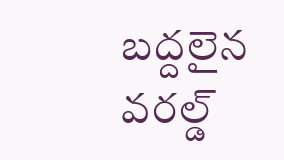బద్దలైన వరల్డ్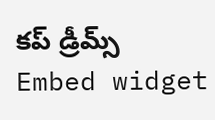కప్ డ్రీమ్స్
Embed widget